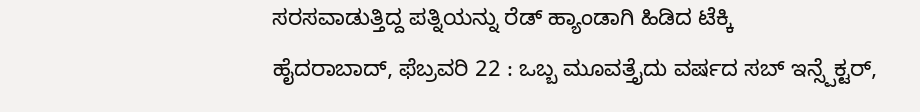ಸರಸವಾಡುತ್ತಿದ್ದ ಪತ್ನಿಯನ್ನು ರೆಡ್ ಹ್ಯಾಂಡಾಗಿ ಹಿಡಿದ ಟೆಕ್ಕಿ
ಹೈದರಾಬಾದ್, ಫೆಬ್ರವರಿ 22 : ಒಬ್ಬ ಮೂವತ್ತೈದು ವರ್ಷದ ಸಬ್ ಇನ್ಸ್ಪೆಕ್ಟರ್,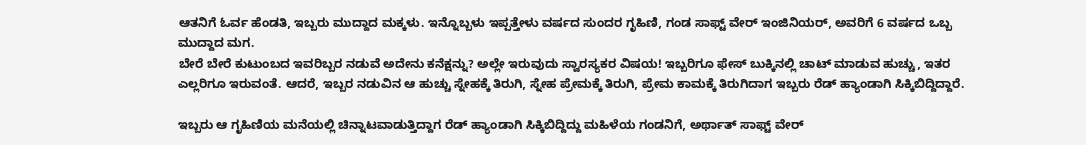ಆತನಿಗೆ ಓರ್ವ ಹೆಂಡತಿ, ಇಬ್ಬರು ಮುದ್ದಾದ ಮಕ್ಕಳು. ಇನ್ನೊಬ್ಬಳು ಇಪ್ಪತ್ತೇಳು ವರ್ಷದ ಸುಂದರ ಗೃಹಿಣಿ, ಗಂಡ ಸಾಫ್ಟ್ ವೇರ್ ಇಂಜಿನಿಯರ್, ಅವರಿಗೆ 6 ವರ್ಷದ ಒಬ್ಬ ಮುದ್ದಾದ ಮಗ.
ಬೇರೆ ಬೇರೆ ಕುಟುಂಬದ ಇವರಿಬ್ಬರ ನಡುವೆ ಅದೇನು ಕನೆಕ್ಷನ್ನು? ಅಲ್ಲೇ ಇರುವುದು ಸ್ವಾರಸ್ಯಕರ ವಿಷಯ! ಇಬ್ಬರಿಗೂ ಫೇಸ್ ಬುಕ್ಕಿನಲ್ಲಿ ಚಾಟ್ ಮಾಡುವ ಹುಚ್ಚು, ಇತರ ಎಲ್ಲರಿಗೂ ಇರುವಂತೆ. ಆದರೆ, ಇಬ್ಬರ ನಡುವಿನ ಆ ಹುಚ್ಚು ಸ್ನೇಹಕ್ಕೆ ತಿರುಗಿ, ಸ್ನೇಹ ಪ್ರೇಮಕ್ಕೆ ತಿರುಗಿ, ಪ್ರೇಮ ಕಾಮಕ್ಕೆ ತಿರುಗಿದಾಗ ಇಬ್ಬರು ರೆಡ್ ಹ್ಯಾಂಡಾಗಿ ಸಿಕ್ಕಿಬಿದ್ದಿದ್ದಾರೆ.

ಇಬ್ಬರು ಆ ಗೃಹಿಣಿಯ ಮನೆಯಲ್ಲಿ ಚಿನ್ನಾಟವಾಡುತ್ತಿದ್ದಾಗ ರೆಡ್ ಹ್ಯಾಂಡಾಗಿ ಸಿಕ್ಕಿಬಿದ್ದಿದ್ದು ಮಹಿಳೆಯ ಗಂಡನಿಗೆ, ಅರ್ಥಾತ್ ಸಾಫ್ಟ್ ವೇರ್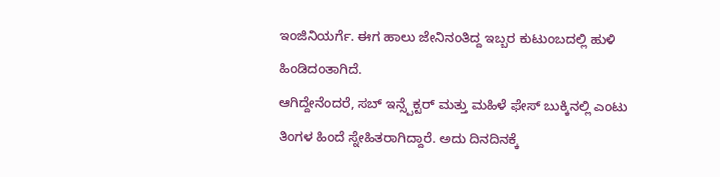ಇಂಜಿನಿಯರ್ಗೆ. ಈಗ ಹಾಲು ಜೇನಿನಂತಿದ್ದ ಇಬ್ಬರ ಕುಟುಂಬದಲ್ಲಿ ಹುಳಿ ಹಿಂಡಿದಂತಾಗಿದೆ.
ಆಗಿದ್ದೇನೆಂದರೆ, ಸಬ್ ಇನ್ಸ್ಪೆಕ್ಟರ್ ಮತ್ತು ಮಹಿಳೆ ಫೇಸ್ ಬುಕ್ಕಿನಲ್ಲಿ ಎಂಟು ತಿಂಗಳ ಹಿಂದೆ ಸ್ನೇಹಿತರಾಗಿದ್ದಾರೆ. ಅದು ದಿನದಿನಕ್ಕೆ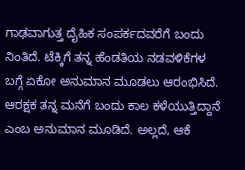ಗಾಢವಾಗುತ್ತ ದೈಹಿಕ ಸಂಪರ್ಕದವರೆಗೆ ಬಂದು ನಿಂತಿದೆ. ಟೆಕ್ಕಿಗೆ ತನ್ನ ಹೆಂಡತಿಯ ನಡವಳಿಕೆಗಳ ಬಗ್ಗೆ ಏಕೋ ಅನುಮಾನ ಮೂಡಲು ಆರಂಭಿಸಿದೆ.
ಆರಕ್ಷಕ ತನ್ನ ಮನೆಗೆ ಬಂದು ಕಾಲ ಕಳೆಯುತ್ತಿದ್ದಾನೆ ಎಂಬ ಅನುಮಾನ ಮೂಡಿದೆ. ಅಲ್ಲದೆ, ಆಕೆ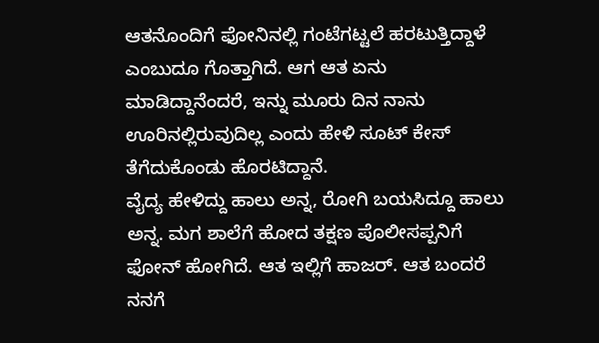ಆತನೊಂದಿಗೆ ಫೋನಿನಲ್ಲಿ ಗಂಟೆಗಟ್ಟಲೆ ಹರಟುತ್ತಿದ್ದಾಳೆ ಎಂಬುದೂ ಗೊತ್ತಾಗಿದೆ. ಆಗ ಆತ ಏನು ಮಾಡಿದ್ದಾನೆಂದರೆ, ಇನ್ನು ಮೂರು ದಿನ ನಾನು ಊರಿನಲ್ಲಿರುವುದಿಲ್ಲ ಎಂದು ಹೇಳಿ ಸೂಟ್ ಕೇಸ್ ತೆಗೆದುಕೊಂಡು ಹೊರಟಿದ್ದಾನೆ.
ವೈದ್ಯ ಹೇಳಿದ್ದು ಹಾಲು ಅನ್ನ, ರೋಗಿ ಬಯಸಿದ್ದೂ ಹಾಲು ಅನ್ನ. ಮಗ ಶಾಲೆಗೆ ಹೋದ ತಕ್ಷಣ ಪೊಲೀಸಪ್ಪನಿಗೆ ಫೋನ್ ಹೋಗಿದೆ. ಆತ ಇಲ್ಲಿಗೆ ಹಾಜರ್. ಆತ ಬಂದರೆ ನನಗೆ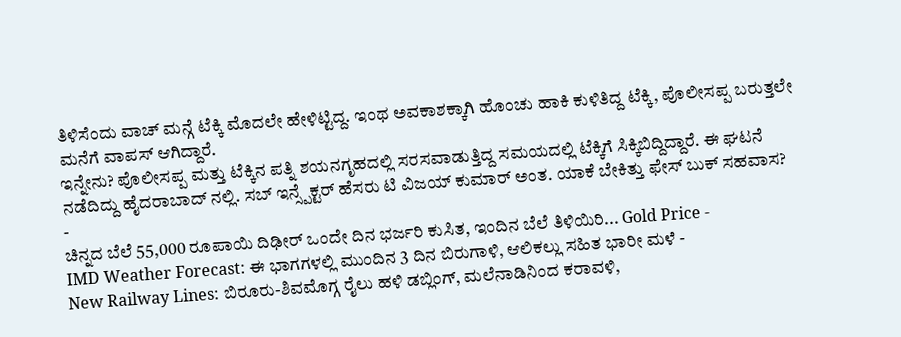ತಿಳಿಸೆಂದು ವಾಚ್ ಮನ್ಗೆ ಟೆಕ್ಕಿ ಮೊದಲೇ ಹೇಳಿಟ್ಟಿದ್ದ. ಇಂಥ ಅವಕಾಶಕ್ಕಾಗಿ ಹೊಂಚು ಹಾಕಿ ಕುಳಿತಿದ್ದ ಟೆಕ್ಕಿ, ಪೊಲೀಸಪ್ಪ ಬರುತ್ತಲೇ ಮನೆಗೆ ವಾಪಸ್ ಆಗಿದ್ದಾರೆ.
ಇನ್ನೇನು? ಪೊಲೀಸಪ್ಪ ಮತ್ತು ಟೆಕ್ಕಿನ ಪತ್ನಿ ಶಯನಗೃಹದಲ್ಲಿ ಸರಸವಾಡುತ್ತಿದ್ದ ಸಮಯದಲ್ಲಿ ಟೆಕ್ಕಿಗೆ ಸಿಕ್ಕಿಬಿದ್ದಿದ್ದಾರೆ. ಈ ಘಟನೆ ನಡೆದಿದ್ದು ಹೈದರಾಬಾದ್ ನಲ್ಲಿ. ಸಬ್ ಇನ್ಸ್ಪೆಕ್ಟರ್ ಹೆಸರು ಟಿ ವಿಜಯ್ ಕುಮಾರ್ ಅಂತ. ಯಾಕೆ ಬೇಕಿತ್ತು ಫೇಸ್ ಬುಕ್ ಸಹವಾಸ?
-
ಚಿನ್ನದ ಬೆಲೆ 55,000 ರೂಪಾಯಿ ದಿಢೀರ್ ಒಂದೇ ದಿನ ಭರ್ಜರಿ ಕುಸಿತ, ಇಂದಿನ ಬೆಲೆ ತಿಳಿಯಿರಿ... Gold Price -
IMD Weather Forecast: ಈ ಭಾಗಗಳಲ್ಲಿ ಮುಂದಿನ 3 ದಿನ ಬಿರುಗಾಳಿ, ಆಲಿಕಲ್ಲು ಸಹಿತ ಭಾರೀ ಮಳೆ -
New Railway Lines: ಬಿರೂರು-ಶಿವಮೊಗ್ಗ ರೈಲು ಹಳಿ ಡಬ್ಲಿಂಗ್, ಮಲೆನಾಡಿನಿಂದ ಕರಾವಳಿ,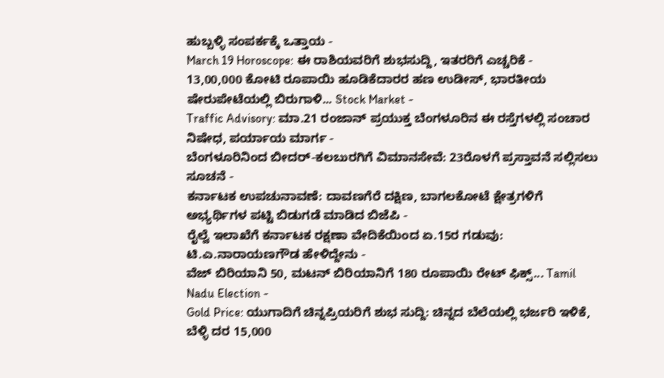ಹುಬ್ಬಳ್ಳಿ ಸಂಪರ್ಕಕ್ಕೆ ಒತ್ತಾಯ -
March 19 Horoscope: ಈ ರಾಶಿಯವರಿಗೆ ಶುಭಸುದ್ದಿ, ಇತರರಿಗೆ ಎಚ್ಚರಿಕೆ -
13,00,000 ಕೋಟಿ ರೂಪಾಯಿ ಹೂಡಿಕೆದಾರರ ಹಣ ಉಡೀಸ್, ಭಾರತೀಯ ಷೇರುಪೇಟೆಯಲ್ಲಿ ಬಿರುಗಾಳಿ... Stock Market -
Traffic Advisory: ಮಾ.21 ರಂಜಾನ್ ಪ್ರಯುಕ್ತ ಬೆಂಗಳೂರಿನ ಈ ರಸ್ತೆಗಳಲ್ಲಿ ಸಂಚಾರ ನಿಷೇಧ, ಪರ್ಯಾಯ ಮಾರ್ಗ -
ಬೆಂಗಳೂರಿನಿಂದ ಬೀದರ್-ಕಲಬುರಗಿಗೆ ವಿಮಾನಸೇವೆ: 23ರೊಳಗೆ ಪ್ರಸ್ತಾವನೆ ಸಲ್ಲಿಸಲು ಸೂಚನೆ -
ಕರ್ನಾಟಕ ಉಪಚುನಾವಣೆ: ದಾವಣಗೆರೆ ದಕ್ಷಿಣ, ಬಾಗಲಕೋಟೆ ಕ್ಷೇತ್ರಗಳಿಗೆ ಅಭ್ಯರ್ಥಿಗಳ ಪಟ್ಟಿ ಬಿಡುಗಡೆ ಮಾಡಿದ ಬಿಜೆಪಿ -
ರೈಲ್ವೆ ಇಲಾಖೆಗೆ ಕರ್ನಾಟಕ ರಕ್ಷಣಾ ವೇದಿಕೆಯಿಂದ ಏ.15ರ ಗಡುವು: ಟಿ.ಎ.ನಾರಾಯಣಗೌಡ ಹೇಳಿದ್ದೇನು -
ವೆಜ್ ಬಿರಿಯಾನಿ 50, ಮಟನ್ ಬಿರಿಯಾನಿಗೆ 180 ರೂಪಾಯಿ ರೇಟ್ ಫಿಕ್ಸ್... Tamil Nadu Election -
Gold Price: ಯುಗಾದಿಗೆ ಚಿನ್ನಪ್ರಿಯರಿಗೆ ಶುಭ ಸುದ್ದಿ: ಚಿನ್ನದ ಬೆಲೆಯಲ್ಲಿ ಭರ್ಜರಿ ಇಳಿಕೆ, ಬೆಳ್ಳಿ ದರ 15,000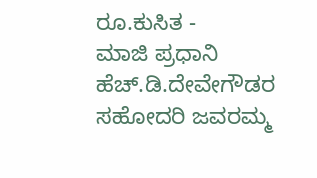ರೂ.ಕುಸಿತ -
ಮಾಜಿ ಪ್ರಧಾನಿ ಹೆಚ್.ಡಿ.ದೇವೇಗೌಡರ ಸಹೋದರಿ ಜವರಮ್ಮ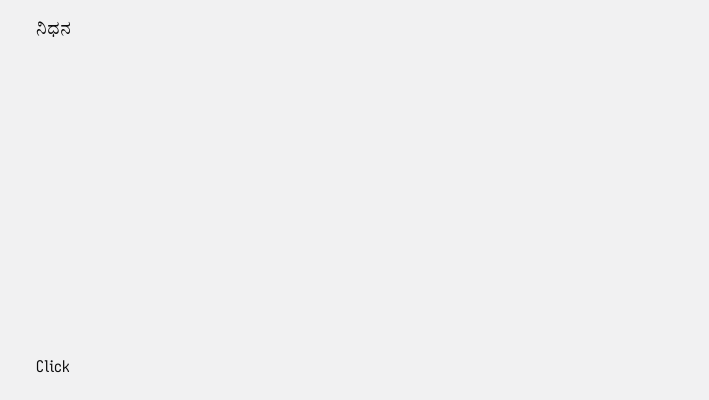ನಿಧನ












Click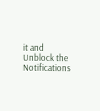it and Unblock the Notifications